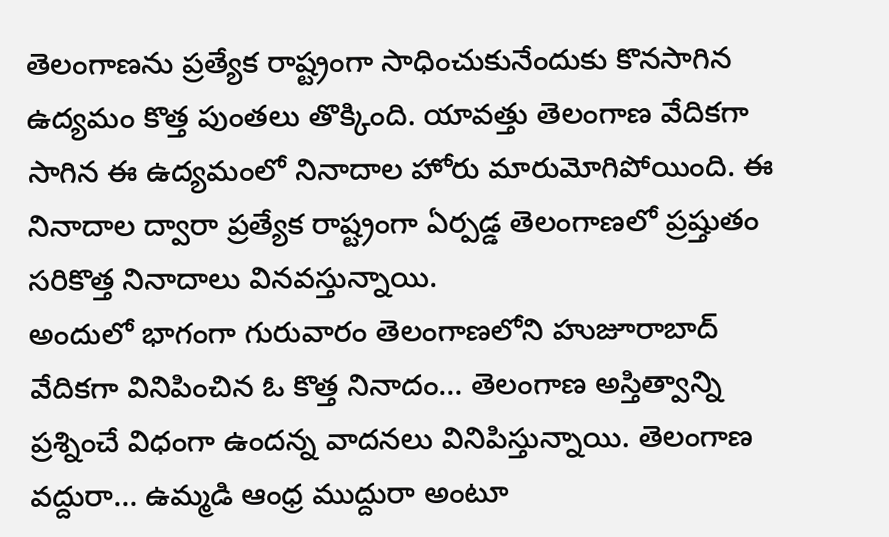తెలంగాణను ప్రత్యేక రాష్ట్రంగా సాధించుకునేందుకు కొనసాగిన ఉద్యమం కొత్త పుంతలు తొక్కింది. యావత్తు తెలంగాణ వేదికగా సాగిన ఈ ఉద్యమంలో నినాదాల హోరు మారుమోగిపోయింది. ఈ నినాదాల ద్వారా ప్రత్యేక రాష్ట్రంగా ఏర్పడ్డ తెలంగాణలో ప్రష్తుతం సరికొత్త నినాదాలు వినవస్తున్నాయి.
అందులో భాగంగా గురువారం తెలంగాణలోని హుజూరాబాద్ వేదికగా వినిపించిన ఓ కొత్త నినాదం… తెలంగాణ అస్తిత్వాన్ని ప్రశ్నించే విధంగా ఉందన్న వాదనలు వినిపిస్తున్నాయి. తెలంగాణ వద్దురా… ఉమ్మడి ఆంధ్ర ముద్దురా అంటూ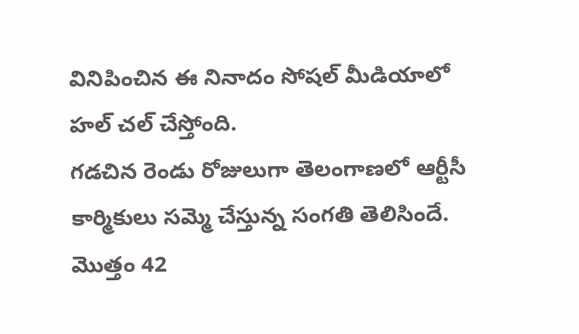వినిపించిన ఈ నినాదం సోషల్ మీడియాలో హల్ చల్ చేస్తోంది.
గడచిన రెండు రోజులుగా తెలంగాణలో ఆర్టీసీ కార్మికులు సమ్మె చేస్తున్న సంగతి తెలిసిందే. మొత్తం 42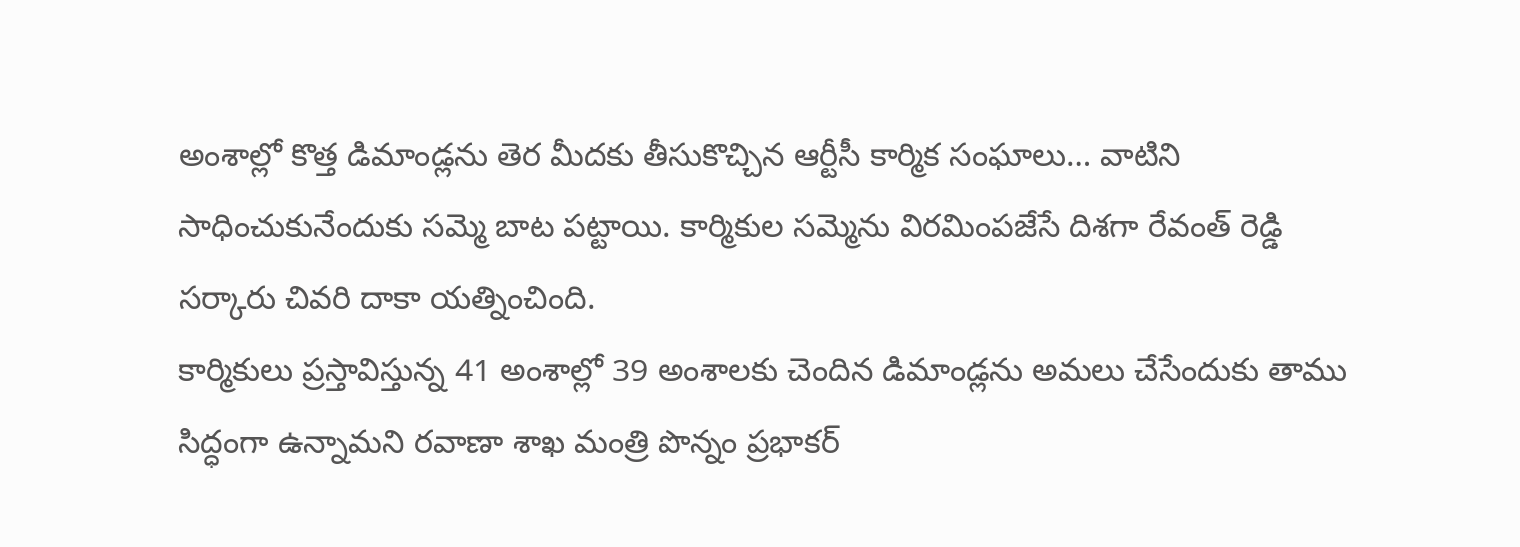అంశాల్లో కొత్త డిమాండ్లను తెర మీదకు తీసుకొచ్చిన ఆర్టీసీ కార్మిక సంఘాలు… వాటిని సాధించుకునేందుకు సమ్మె బాట పట్టాయి. కార్మికుల సమ్మెను విరమింపజేసే దిశగా రేవంత్ రెడ్డి సర్కారు చివరి దాకా యత్నించింది.
కార్మికులు ప్రస్తావిస్తున్న 41 అంశాల్లో 39 అంశాలకు చెందిన డిమాండ్లను అమలు చేసేందుకు తాము సిద్ధంగా ఉన్నామని రవాణా శాఖ మంత్రి పొన్నం ప్రభాకర్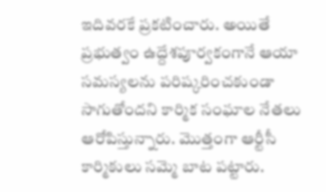ఇదివరకే ప్రకటించారు. అయితే ప్రభుత్వం ఉద్దేశపూర్వకంగానే ఆయా సమస్యలను పరిష్కరించకుండా సాగుతోందని కార్మిక సంఘాల నేతలు ఆరోపిస్తున్నారు. మొత్తంగా ఆర్టీసీ కార్మికులు సమ్మె బాట పట్టారు.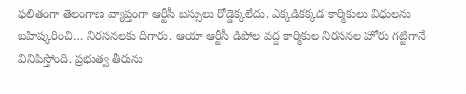ఫలితంగా తెలంగాణ వ్యాప్తంగా ఆర్టీసీ బస్సులు రోడ్డెక్కలేదు. ఎక్కడికక్కడ కార్మికులు విధులను బహిష్కరించి… నిరసనలకు దిగారు. ఆయా ఆర్టీసీ డిపోల వద్ద కార్మికుల నిరసనల హోరు గట్టిగానే వినిపిస్తోంది. ప్రభుత్వ తీరును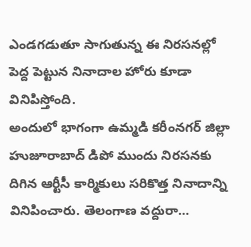ఎండగడుతూ సాగుతున్న ఈ నిరసనల్లో పెద్ద పెట్టున నినాదాల హోరు కూడా వినిపిస్తోంది.
అందులో భాగంగా ఉమ్మడి కరీంనగర్ జిల్లా హుజూరాబాద్ డిపో ముందు నిరసనకు దిగిన ఆర్టీసీ కార్మికులు సరికొత్త నినాదాన్ని వినిపించారు. తెలంగాణ వద్దురా…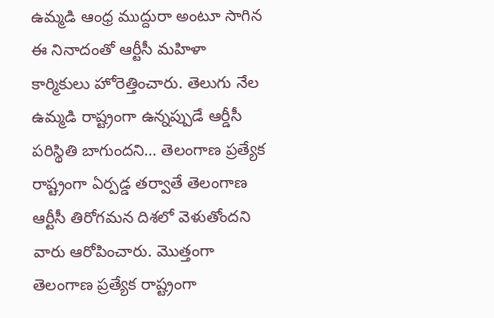ఉమ్మడి ఆంధ్ర ముద్దురా అంటూ సాగిన ఈ నినాదంతో ఆర్టీసీ మహిళా కార్మికులు హోరెత్తించారు. తెలుగు నేల ఉమ్మడి రాష్ట్రంగా ఉన్నప్పుడే ఆర్డీసీ పరిస్థితి బాగుందని… తెలంగాణ ప్రత్యేక రాష్ట్రంగా ఏర్పడ్డ తర్వాతే తెలంగాణ ఆర్టీసీ తిరోగమన దిశలో వెళుతోందని వారు ఆరోపించారు. మొత్తంగా తెలంగాణ ప్రత్యేక రాష్ట్రంగా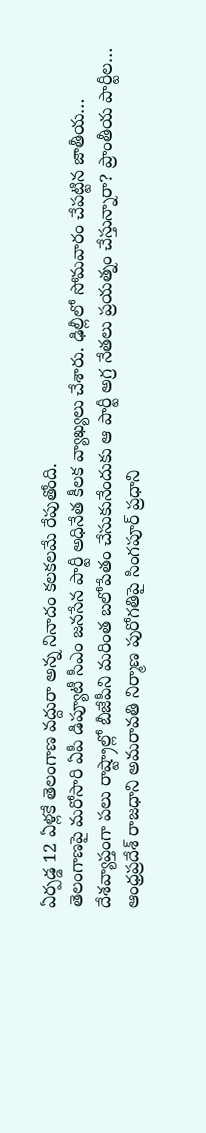ఏర్పడ్డ 12 ఏళ్లకే తెలంగాణ వద్దురా అన్న నినాదం కలకలమే రేపుతోంది.
తెలంగాణపై మరోసారి ఏపీ డిప్యూటీ సీఎం జనసేన పార్టీ అధినేత కీలక వ్యాఖ్యలు చేశారు. ఢిల్లీలో సోమవారం చేపట్టిన జాతీయ…
దేశవ్యాప్తంగా పలు రాష్ట్రాల్లో బీజేపీని మరింత బలోపేతం చేసుకునేందుకు ఆ పార్టీ అగ్ర నేతలు ప్రయత్నం చేస్తున్నారా? ప్రాంతీయ పార్టీల…
ఆంధ్రప్రదేశ్ రాజధాని అమరావతి నిర్మాణ పురోగతిపై సింగపూర్ ప్రధాని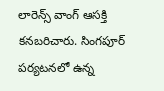లారెన్స్ వాంగ్ ఆసక్తి కనబరిచారు. సింగపూర్ పర్యటనలో ఉన్న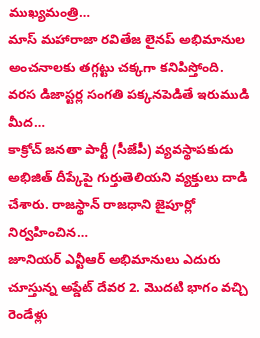ముఖ్యమంత్రి…
మాస్ మహారాజా రవితేజ లైనప్ అభిమానుల అంచనాలకు తగ్గట్టు చక్కగా కనిపిస్తోంది. వరస డిజాస్టర్ల సంగతి పక్కనపెడితే ఇరుముడి మీద…
కాక్రోచ్ జనతా పార్టీ (సీజేపీ) వ్యవస్థాపకుడు అభిజిత్ దీప్కేపై గుర్తుతెలియని వ్యక్తులు దాడి చేశారు. రాజస్థాన్ రాజధాని జైపూర్లో నిర్వహించిన…
జూనియర్ ఎన్టీఆర్ అభిమానులు ఎదురు చూస్తున్న అప్డేట్ దేవర 2. మొదటి భాగం వచ్చి రెండేళ్లు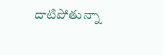దాటిపోతున్నా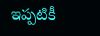ఇప్పటికీ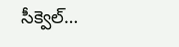సీక్వెల్…